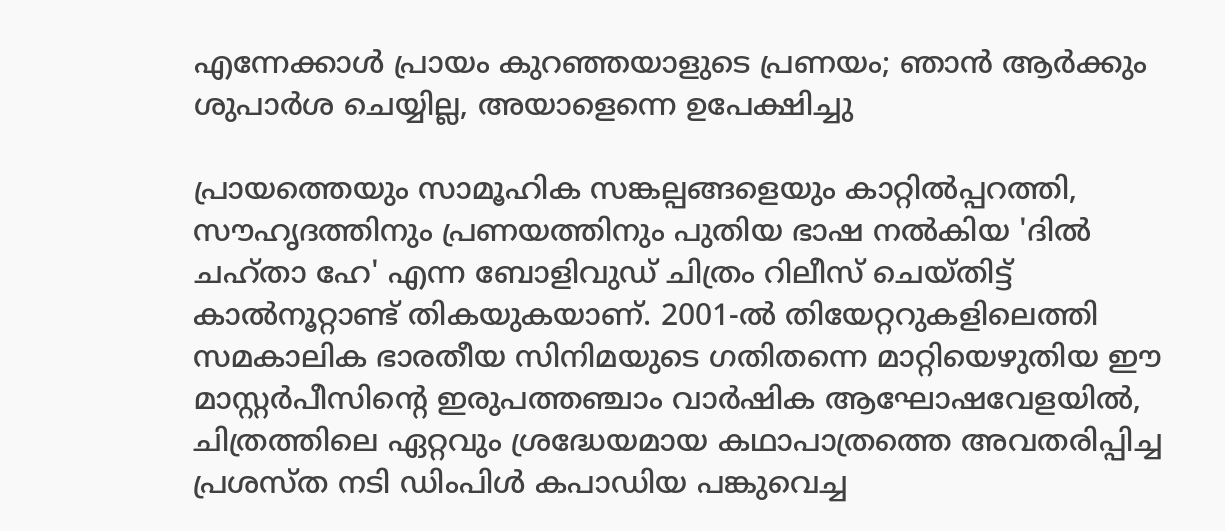എന്നേക്കാൾ പ്രായം കുറഞ്ഞയാളുടെ പ്രണയം; ഞാൻ ആർക്കും ശുപാർശ ചെയ്യില്ല, അയാളെന്നെ ഉപേക്ഷിച്ചു

പ്രായത്തെയും സാമൂഹിക സങ്കല്പങ്ങളെയും കാറ്റിൽപ്പറത്തി, സൗഹൃദത്തിനും പ്രണയത്തിനും പുതിയ ഭാഷ നൽകിയ 'ദിൽ ചഹ്താ ഹേ' എന്ന ബോളിവുഡ് ചിത്രം റിലീസ് ചെയ്തിട്ട് കാൽനൂറ്റാണ്ട് തികയുകയാണ്. 2001-ൽ തിയേറ്ററുകളിലെത്തി സമകാലിക ഭാരതീയ സിനിമയുടെ ഗതിതന്നെ മാറ്റിയെഴുതിയ ഈ മാസ്റ്റർപീസിന്റെ ഇരുപത്തഞ്ചാം വാർഷിക ആഘോഷവേളയിൽ, ചിത്രത്തിലെ ഏറ്റവും ശ്രദ്ധേയമായ കഥാപാത്രത്തെ അവതരിപ്പിച്ച പ്രശസ്ത നടി ഡിംപിൾ കപാഡിയ പങ്കുവെച്ച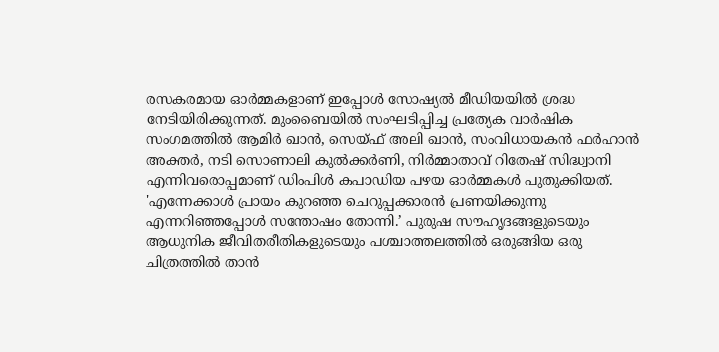രസകരമായ ഓർമ്മകളാണ് ഇപ്പോൾ സോഷ്യൽ മീഡിയയിൽ ശ്രദ്ധ നേടിയിരിക്കുന്നത്. മുംബൈയിൽ സംഘടിപ്പിച്ച പ്രത്യേക വാർഷിക സംഗമത്തിൽ ആമിർ ഖാൻ, സെയ്ഫ് അലി ഖാൻ, സംവിധായകൻ ഫർഹാൻ അക്തർ, നടി സൊണാലി കുൽക്കർണി, നിർമ്മാതാവ് റിതേഷ് സിദ്ധ്വാനി എന്നിവരൊപ്പമാണ് ഡിംപിൾ കപാഡിയ പഴയ ഓർമ്മകൾ പുതുക്കിയത്.
'എന്നേക്കാൾ പ്രായം കുറഞ്ഞ ചെറുപ്പക്കാരൻ പ്രണയിക്കുന്നു എന്നറിഞ്ഞപ്പോൾ സന്തോഷം തോന്നി.’ പുരുഷ സൗഹൃദങ്ങളുടെയും ആധുനിക ജീവിതരീതികളുടെയും പശ്ചാത്തലത്തിൽ ഒരുങ്ങിയ ഒരു ചിത്രത്തിൽ താൻ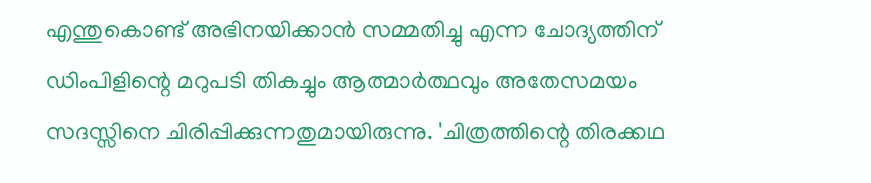എന്തുകൊണ്ട് അഭിനയിക്കാൻ സമ്മതിച്ചു എന്ന ചോദ്യത്തിന് ഡിംപിളിന്റെ മറുപടി തികച്ചും ആത്മാർത്ഥവും അതേസമയം സദസ്സിനെ ചിരിപ്പിക്കുന്നതുമായിരുന്നു. 'ചിത്രത്തിന്റെ തിരക്കഥ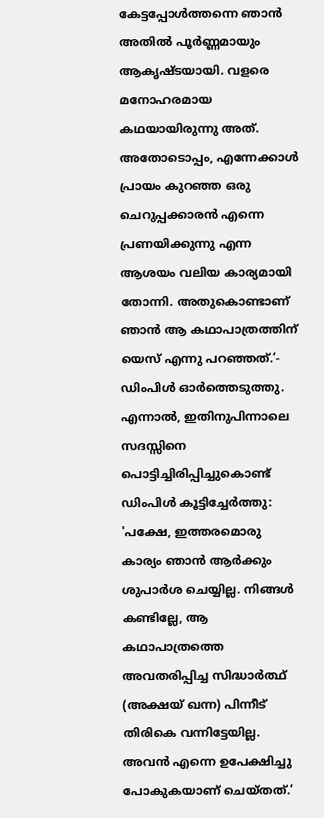കേട്ടപ്പോൾത്തന്നെ ഞാൻ അതിൽ പൂർണ്ണമായും ആകൃഷ്ടയായി. വളരെ മനോഹരമായ കഥയായിരുന്നു അത്. അതോടൊപ്പം, എന്നേക്കാൾ പ്രായം കുറഞ്ഞ ഒരു ചെറുപ്പക്കാരൻ എന്നെ പ്രണയിക്കുന്നു എന്ന ആശയം വലിയ കാര്യമായി തോന്നി. അതുകൊണ്ടാണ് ഞാൻ ആ കഥാപാത്രത്തിന് യെസ് എന്നു പറഞ്ഞത്.’- ഡിംപിൾ ഓർത്തെടുത്തു.
എന്നാൽ, ഇതിനുപിന്നാലെ സദസ്സിനെ പൊട്ടിച്ചിരിപ്പിച്ചുകൊണ്ട് ഡിംപിൾ കൂട്ടിച്ചേർത്തു: 'പക്ഷേ, ഇത്തരമൊരു കാര്യം ഞാൻ ആർക്കും ശുപാർശ ചെയ്യില്ല. നിങ്ങൾ കണ്ടില്ലേ, ആ കഥാപാത്രത്തെ അവതരിപ്പിച്ച സിദ്ധാർത്ഥ് (അക്ഷയ് ഖന്ന) പിന്നീട് തിരികെ വന്നിട്ടേയില്ല. അവൻ എന്നെ ഉപേക്ഷിച്ചു പോകുകയാണ് ചെയ്തത്.’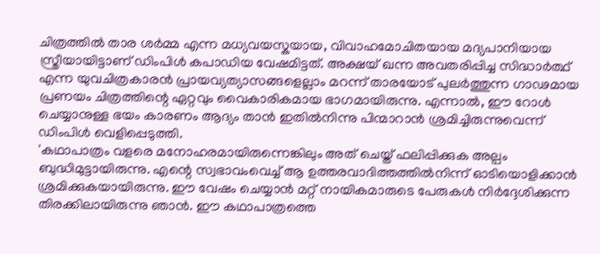ചിത്രത്തിൽ താര ശർമ്മ എന്ന മധ്യവയസ്കയായ, വിവാഹമോചിതയായ മദ്യപാനിയായ സ്ത്രീയായിട്ടാണ് ഡിംപിൾ കപാഡിയ വേഷമിട്ടത്. അക്ഷയ് ഖന്ന അവതരിപ്പിച്ച സിദ്ധാർത്ഥ് എന്ന യുവചിത്രകാരൻ പ്രായവ്യത്യാസങ്ങളെല്ലാം മറന്ന് താരയോട് പുലർത്തുന്ന ഗാഢമായ പ്രണയം ചിത്രത്തിന്റെ ഏറ്റവും വൈകാരികമായ ഭാഗമായിരുന്നു. എന്നാൽ, ഈ റോൾ ചെയ്യാനുള്ള ഭയം കാരണം ആദ്യം താൻ ഇതിൽനിന്നു പിന്മാറാൻ ശ്രമിച്ചിരുന്നുവെന്ന് ഡിംപിൾ വെളിപ്പെടുത്തി.
'കഥാപാത്രം വളരെ മനോഹരമായിരുന്നെങ്കിലും അത് ചെയ്ത് ഫലിപ്പിക്കുക അല്പം ബുദ്ധിമുട്ടായിരുന്നു. എന്റെ സ്വഭാവംവെച്ച് ആ ഉത്തരവാദിത്തത്തിൽനിന്ന് ഓടിയൊളിക്കാൻ ശ്രമിക്കുകയായിരുന്നു. ഈ വേഷം ചെയ്യാൻ മറ്റ് നായികമാരുടെ പേരുകൾ നിർദ്ദേശിക്കുന്ന തിരക്കിലായിരുന്നു ഞാൻ. ഈ കഥാപാത്രത്തെ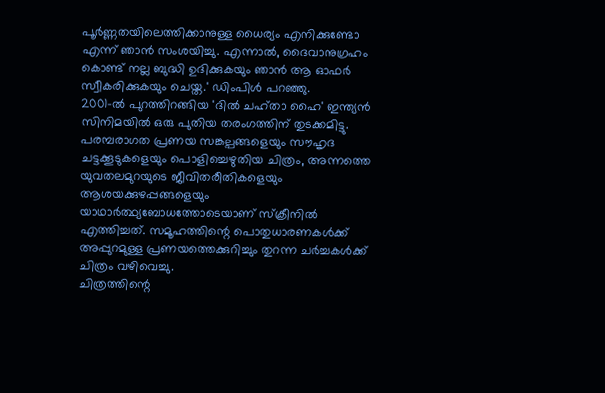പൂർണ്ണതയിലെത്തിക്കാനുള്ള ധൈര്യം എനിക്കുണ്ടോ എന്ന് ഞാൻ സംശയിച്ചു. എന്നാൽ, ദൈവാനുഗ്രഹം കൊണ്ട് നല്ല ബുദ്ധി ഉദിക്കുകയും ഞാൻ ആ ഓഫർ സ്വീകരിക്കുകയും ചെയ്ത.' ഡിംപിൾ പറഞ്ഞു.
2001-ൽ പുറത്തിറങ്ങിയ 'ദിൽ ചഹ്താ ഹൈ' ഇന്ത്യൻ സിനിമയിൽ ഒരു പുതിയ തരംഗത്തിന് തുടക്കമിട്ടു. പരമ്പരാഗത പ്രണയ സങ്കല്പങ്ങളെയും സൗഹൃദ ചട്ടക്കൂടുകളെയും പൊളിച്ചെഴുതിയ ചിത്രം, അന്നത്തെ യുവതലമുറയുടെ ജീവിതരീതികളെയും ആശയക്കുഴപ്പങ്ങളെയും യാഥാർത്ഥ്യബോധത്തോടെയാണ് സ്ക്രീനിൽ എത്തിച്ചത്. സമൂഹത്തിന്റെ പൊതുധാരണകൾക്ക് അപ്പുറമുള്ള പ്രണയത്തെക്കുറിച്ചും തുറന്ന ചർച്ചകൾക്ക് ചിത്രം വഴിവെച്ചു.
ചിത്രത്തിന്റെ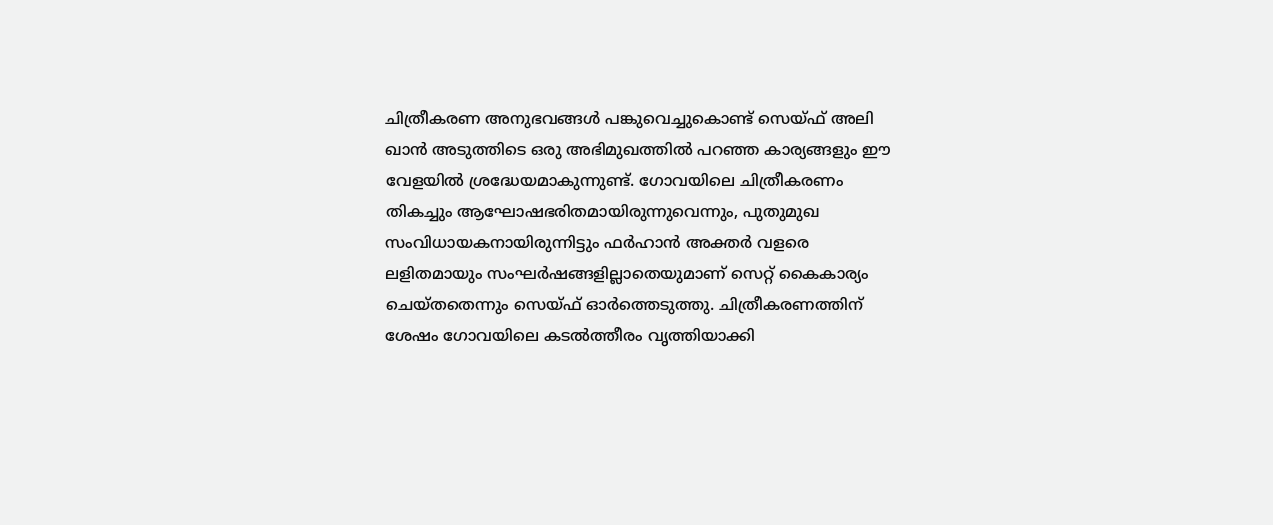ചിത്രീകരണ അനുഭവങ്ങൾ പങ്കുവെച്ചുകൊണ്ട് സെയ്ഫ് അലി ഖാൻ അടുത്തിടെ ഒരു അഭിമുഖത്തിൽ പറഞ്ഞ കാര്യങ്ങളും ഈ വേളയിൽ ശ്രദ്ധേയമാകുന്നുണ്ട്. ഗോവയിലെ ചിത്രീകരണം തികച്ചും ആഘോഷഭരിതമായിരുന്നുവെന്നും, പുതുമുഖ സംവിധായകനായിരുന്നിട്ടും ഫർഹാൻ അക്തർ വളരെ ലളിതമായും സംഘർഷങ്ങളില്ലാതെയുമാണ് സെറ്റ് കൈകാര്യം ചെയ്തതെന്നും സെയ്ഫ് ഓർത്തെടുത്തു. ചിത്രീകരണത്തിന് ശേഷം ഗോവയിലെ കടൽത്തീരം വൃത്തിയാക്കി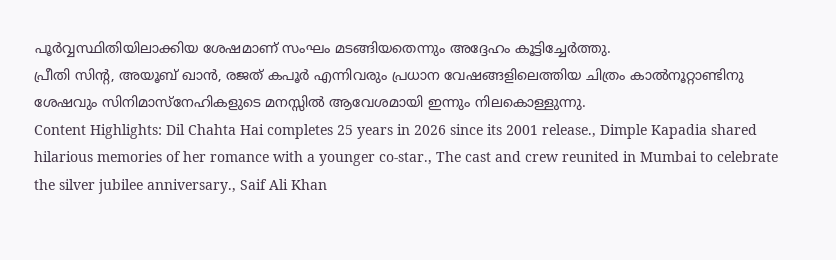പൂർവ്വസ്ഥിതിയിലാക്കിയ ശേഷമാണ് സംഘം മടങ്ങിയതെന്നും അദ്ദേഹം കൂട്ടിച്ചേർത്തു.
പ്രീതി സിന്റ, അയൂബ് ഖാൻ, രജത് കപൂർ എന്നിവരും പ്രധാന വേഷങ്ങളിലെത്തിയ ചിത്രം കാൽനൂറ്റാണ്ടിനു ശേഷവും സിനിമാസ്നേഹികളുടെ മനസ്സിൽ ആവേശമായി ഇന്നും നിലകൊള്ളുന്നു.
Content Highlights: Dil Chahta Hai completes 25 years in 2026 since its 2001 release., Dimple Kapadia shared hilarious memories of her romance with a younger co-star., The cast and crew reunited in Mumbai to celebrate the silver jubilee anniversary., Saif Ali Khan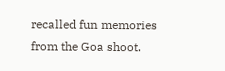recalled fun memories from the Goa shoot.